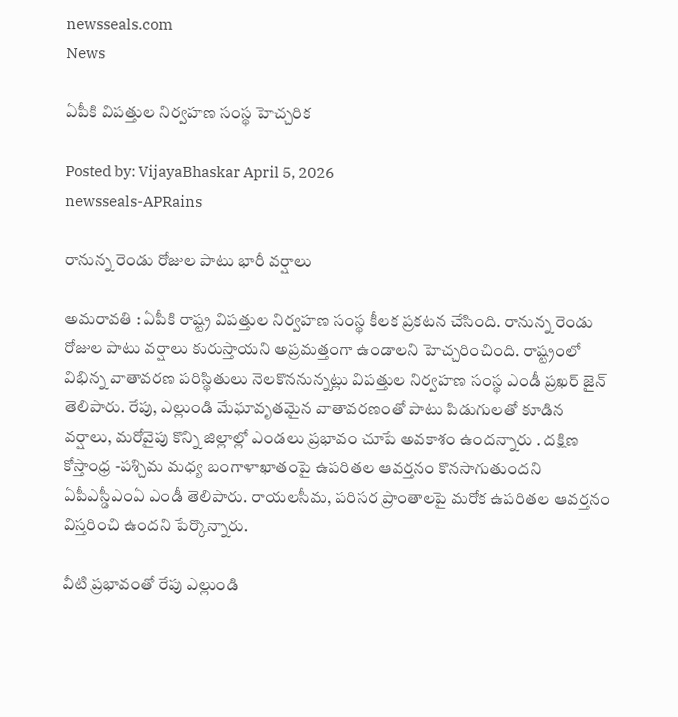newsseals.com
News

ఏపీకి విపత్తుల నిర్వహణ సంస్థ హెచ్చ‌రిక

Posted by: VijayaBhaskar April 5, 2026
newsseals-APRains

రానున్న రెండు రోజుల పాటు భారీ వ‌ర్షాలు

అమ‌రావ‌తి : ఏపీకి రాష్ట్ర విప‌త్తుల నిర్వ‌హ‌ణ సంస్థ కీల‌క ప్ర‌క‌ట‌న చేసింది. రానున్న రెండు రోజుల పాటు వ‌ర్షాలు కురుస్తాయ‌ని అప్ర‌మ‌త్తంగా ఉండాల‌ని హెచ్చ‌రించింది. రాష్ట్రంలో విభిన్న వాతావరణ పరిస్థితులు నెలకొననున్నట్లు విపత్తుల నిర్వహణ సంస్థ ఎండీ ప్రఖర్ జైన్ తెలిపారు. రేపు, ఎల్లుండి మేఘావృతమైన వాతావరణంతో పాటు పిడుగులతో కూడిన వర్షాలు, మరోవైపు కొన్ని జిల్లాల్లో ఎండలు ప్రభావం చూపే అవకాశం ఉందన్నారు . దక్షిణ కోస్తాంధ్ర -పశ్చిమ మధ్య బంగాళాఖాతంపై ఉపరితల ఆవర్తనం కొనసాగుతుందని ఏపీఎస్డీఎంఏ ఎండీ తెలిపారు. రాయలసీమ, పరిసర ప్రాంతాలపై మరోక ఉపరితల ఆవర్తనం విస్తరించి ఉందని పేర్కొన్నారు.

వీటి ప్రభావంతో రేపు ఎల్లుండి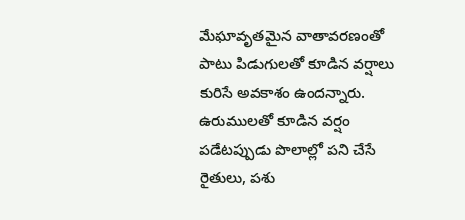మేఘావృతమైన వాతావరణంతో పాటు పిడుగులతో కూడిన వర్షాలు కురిసే అవకాశం ఉందన్నారు. ఉరుములతో కూడిన వర్షం పడేటప్పుడు పొలాల్లో పని చేసే రైతులు, పశు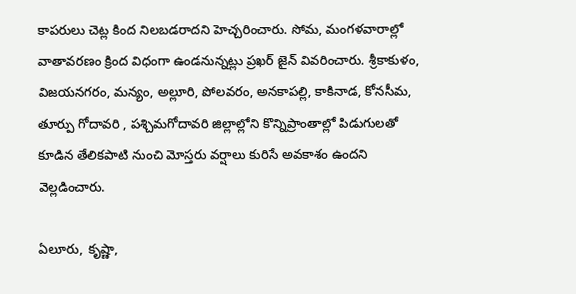కాపరులు చెట్ల కింద నిలబడరాదని హెచ్చరించారు. సోమ, మంగళవారాల్లో వాతావరణం క్రింద విధంగా ఉండనున్నట్లు ప్రఖర్ జైన్ వివరించారు. శ్రీకాకుళం, విజయనగరం, మన్యం, అల్లూరి, పోలవరం, అనకాపల్లి, కాకినాడ, కోనసీమ, తూర్పు గోదావరి , పశ్చిమగోదావరి జిల్లాల్లోని కొన్నిప్రాంతాల్లో పిడుగులతో కూడిన తేలికపాటి నుంచి మోస్తరు వర్షాలు కురిసే అవకాశం ఉందని వెల్లడించారు.

ఏలూరు, కృష్ణా,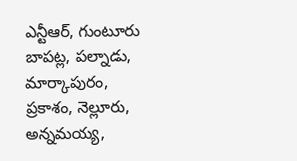ఎన్టీఆర్, గుంటూరు బాపట్ల, పల్నాడు, మార్కాపురం, ప్రకాశం, నెల్లూరు, అన్నమయ్య,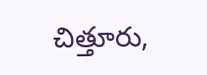చిత్తూరు,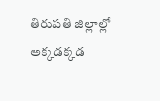తిరుపతి జిల్లాల్లో అక్కడక్కడ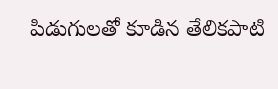పిడుగులతో కూడిన తేలికపాటి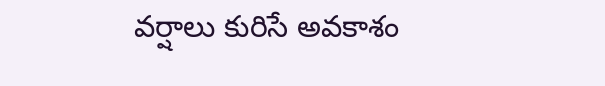వర్షాలు కురిసే అవకాశం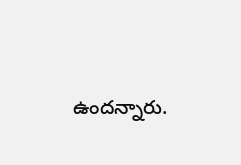ఉందన్నారు.